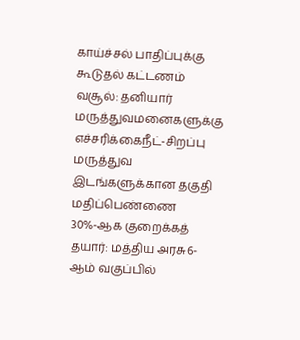காய்ச்சல் பாதிப்புக்கு கூடுதல் கட்டணம் வசூல்: தனியார் மருத்துவமனைகளுக்கு எச்சரிக்கைநீட்-சிறப்பு மருத்துவ இடங்களுக்கான தகுதி மதிப்பெண்ணை 30%-ஆக குறைக்கத் தயார்: மத்திய அரசு6-ஆம் வகுப்பில்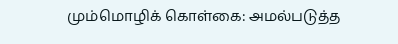மும்மொழிக் கொள்கை: அமல்படுத்த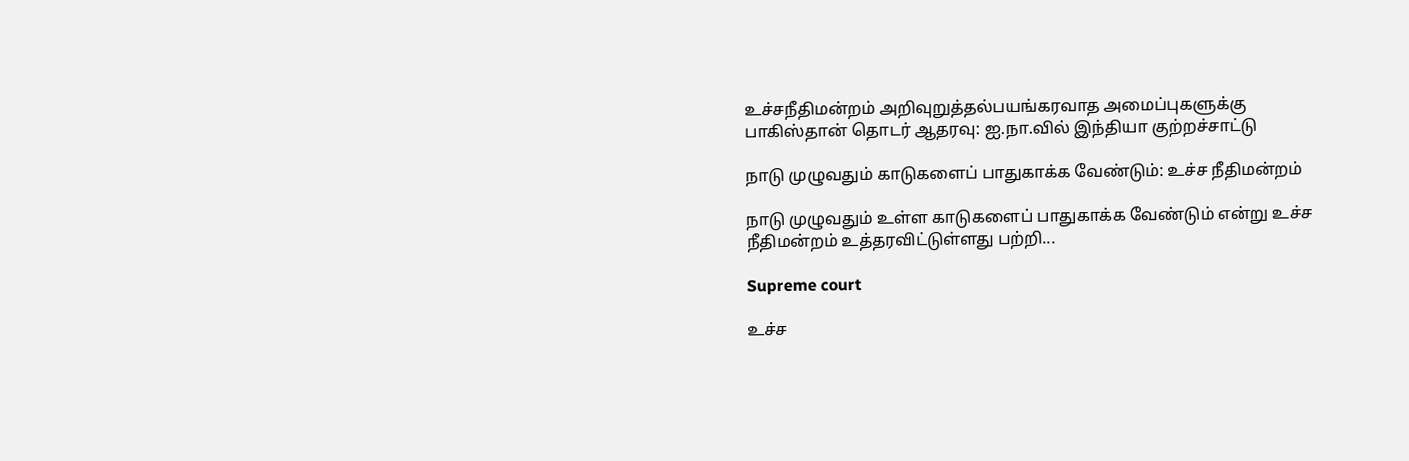உச்சநீதிமன்றம் அறிவுறுத்தல்பயங்கரவாத அமைப்புகளுக்கு பாகிஸ்தான் தொடர் ஆதரவு: ஐ.நா.வில் இந்தியா குற்றச்சாட்டு

நாடு முழுவதும் காடுகளைப் பாதுகாக்க வேண்டும்: உச்ச நீதிமன்றம்

நாடு முழுவதும் உள்ள காடுகளைப் பாதுகாக்க வேண்டும் என்று உச்ச நீதிமன்றம் உத்தரவிட்டுள்ளது பற்றி...

Supreme court

உச்ச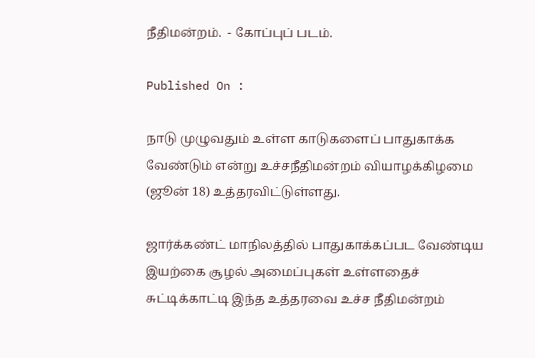நீதிமன்றம்.  - கோப்புப் படம்.

Published On :

நாடு முழுவதும் உள்ள காடுகளைப் பாதுகாக்க வேண்டும் என்று உச்சநீதிமன்றம் வியாழக்கிழமை (ஜூன் 18) உத்தரவிட்டுள்ளது.

ஜார்க்கண்ட் மாநிலத்தில் பாதுகாக்கப்பட வேண்டிய இயற்கை சூழல் அமைப்புகள் உள்ளதைச் சுட்டிக்காட்டி இந்த உத்தரவை உச்ச நீதிமன்றம்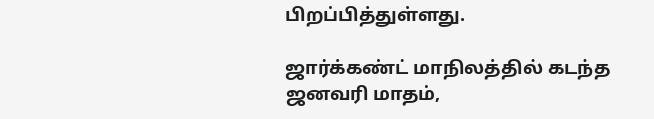பிறப்பித்துள்ளது.

ஜார்க்கண்ட் மாநிலத்தில் கடந்த ஜனவரி மாதம்,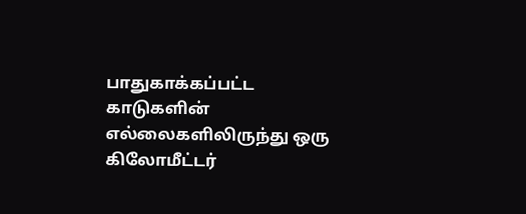பாதுகாக்கப்பட்ட காடுகளின் எல்லைகளிலிருந்து ஒரு கிலோமீட்டர்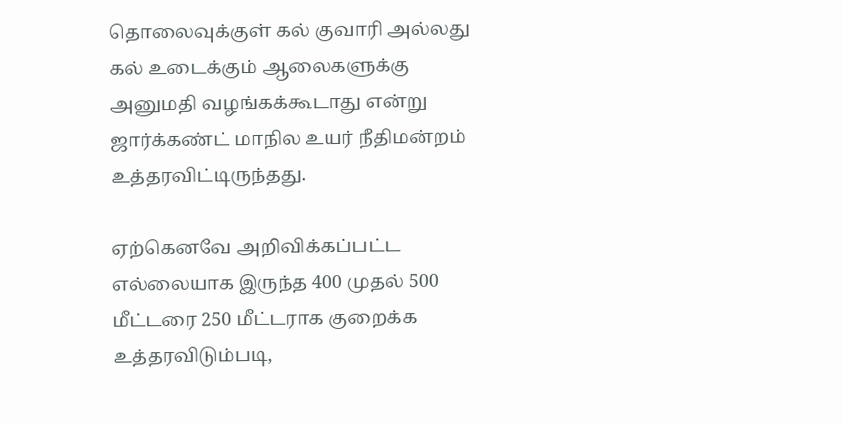தொலைவுக்குள் கல் குவாரி அல்லது கல் உடைக்கும் ஆலைகளுக்கு அனுமதி வழங்கக்கூடாது என்று ஜார்க்கண்ட் மாநில உயர் நீதிமன்றம் உத்தரவிட்டிருந்தது.

ஏற்கெனவே அறிவிக்கப்பட்ட எல்லையாக இருந்த 400 முதல் 500 மீட்டரை 250 மீட்டராக குறைக்க உத்தரவிடும்படி,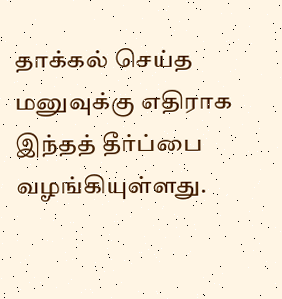தாக்கல் செய்த மனுவுக்கு எதிராக இந்தத் தீர்ப்பை வழங்கியுள்ளது.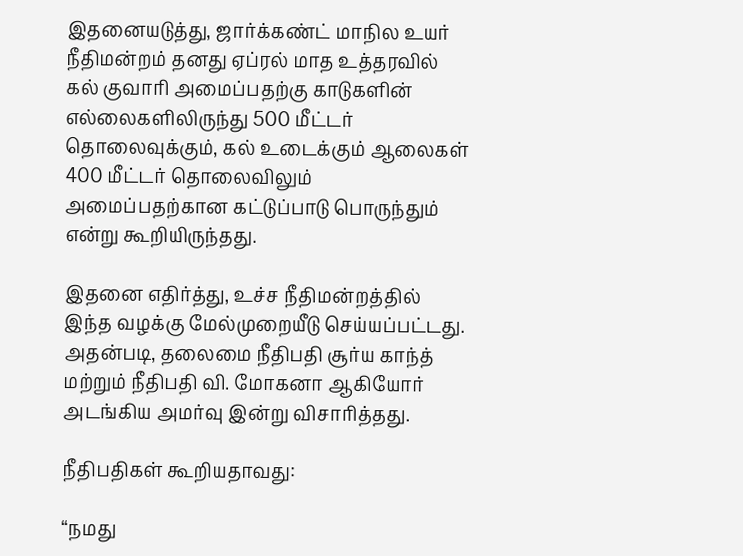இதனையடுத்து, ஜார்க்கண்ட் மாநில உயர் நீதிமன்றம் தனது ஏப்ரல் மாத உத்தரவில் கல் குவாரி அமைப்பதற்கு காடுகளின் எல்லைகளிலிருந்து 500 மீட்டர் தொலைவுக்கும், கல் உடைக்கும் ஆலைகள் 400 மீட்டர் தொலைவிலும் அமைப்பதற்கான கட்டுப்பாடு பொருந்தும் என்று கூறியிருந்தது.

இதனை எதிர்த்து, உச்ச நீதிமன்றத்தில் இந்த வழக்கு மேல்முறையீடு செய்யப்பட்டது. அதன்படி, தலைமை நீதிபதி சூர்ய காந்த் மற்றும் நீதிபதி வி. மோகனா ஆகியோர் அடங்கிய அமர்வு இன்று விசாரித்தது.

நீதிபதிகள் கூறியதாவது:

“நமது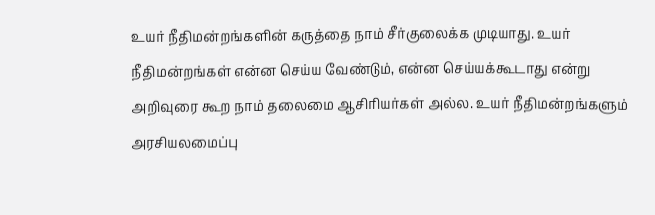உயர் நீதிமன்றங்களின் கருத்தை நாம் சீர்குலைக்க முடியாது. உயர் நீதிமன்றங்கள் என்ன செய்ய வேண்டும், என்ன செய்யக்கூடாது என்று அறிவுரை கூற நாம் தலைமை ஆசிரியர்கள் அல்ல. உயர் நீதிமன்றங்களும் அரசியலமைப்பு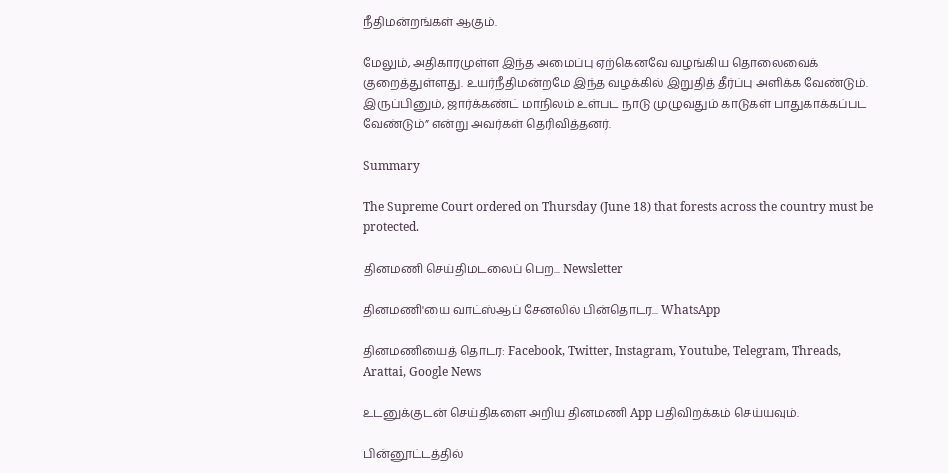நீதிமன்றங்கள் ஆகும்.

மேலும், அதிகாரமுள்ள இந்த அமைப்பு ஏற்கெனவே வழங்கிய தொலைவைக் குறைத்துள்ளது. உயர்நீதிமன்றமே இந்த வழக்கில் இறுதித் தீர்ப்பு அளிக்க வேண்டும். இருப்பினும், ஜார்க்கண்ட் மாநிலம் உள்பட நாடு முழுவதும் காடுகள் பாதுகாக்கப்பட வேண்டும்” என்று அவர்கள் தெரிவித்தனர்.

Summary

The Supreme Court ordered on Thursday (June 18) that forests across the country must be protected.

தினமணி செய்திமடலைப் பெற... Newsletter

தினமணி'யை வாட்ஸ்ஆப் சேனலில் பின்தொடர... WhatsApp

தினமணியைத் தொடர: Facebook, Twitter, Instagram, Youtube, Telegram, Threads, Arattai, Google News

உடனுக்குடன் செய்திகளை அறிய தினமணி App பதிவிறக்கம் செய்யவும்.

பின்னூட்டத்தில்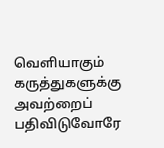வெளியாகும் கருத்துகளுக்கு அவற்றைப் பதிவிடுவோரே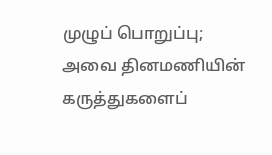முழுப் பொறுப்பு; அவை தினமணியின் கருத்துகளைப்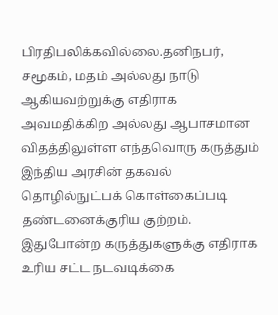பிரதிபலிக்கவில்லை.தனிநபர், சமூகம், மதம் அல்லது நாடு ஆகியவற்றுக்கு எதிராக அவமதிக்கிற அல்லது ஆபாசமான விதத்திலுள்ள எந்தவொரு கருத்தும் இந்திய அரசின் தகவல் தொழில்நுட்பக் கொள்கைப்படி தண்டனைக்குரிய குற்றம். இதுபோன்ற கருத்துகளுக்கு எதிராக உரிய சட்ட நடவடிக்கை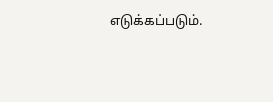எடுக்கப்படும்.